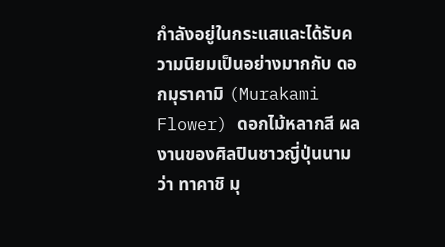กำลังอยู่ในกระแสและได้รับความนิยมเป็นอย่างมากกับ ดอกมุราคามิ (Murakami Flower) ดอกไม้หลากสี ผลงานของศิลปินชาวญี่ปุ่นนามว่า ทาคาชิ มุ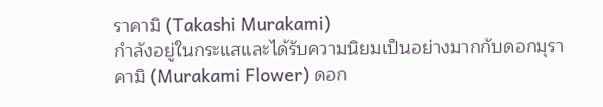ราคามิ (Takashi Murakami)
กำลังอยู่ในกระแสและได้รับความนิยมเป็นอย่างมากกับดอกมุราคามิ (Murakami Flower) ดอก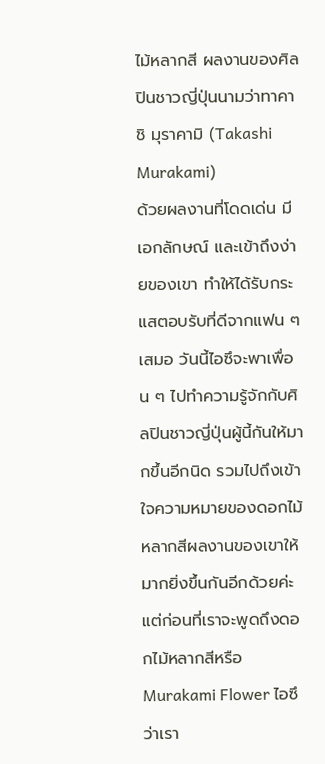ไม้หลากสี ผลงานของศิลปินชาวญี่ปุ่นนามว่าทาคาชิ มุราคามิ (Takashi Murakami)
ด้วยผลงานที่โดดเด่น มีเอกลักษณ์ และเข้าถึงง่ายของเขา ทำให้ได้รับกระแสตอบรับที่ดีจากแฟน ๆ เสมอ วันนี้ไอซึจะพาเพื่อน ๆ ไปทำความรู้จักกับศิลปินชาวญี่ปุ่นผู้นี้กันให้มากขึ้นอีกนิด รวมไปถึงเข้าใจความหมายของดอกไม้หลากสีผลงานของเขาให้มากยิ่งขึ้นกันอีกด้วยค่ะ แต่ก่อนที่เราจะพูดถึงดอกไม้หลากสีหรือ Murakami Flower ไอซึว่าเรา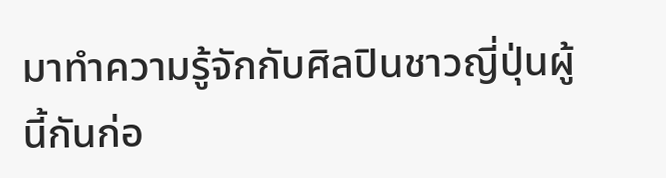มาทำความรู้จักกับศิลปินชาวญี่ปุ่นผู้นี้กันก่อ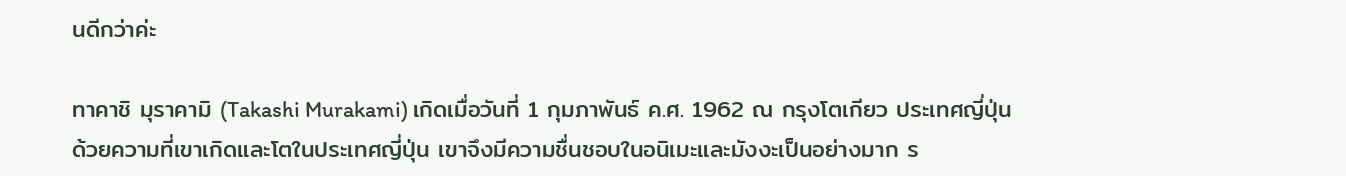นดีกว่าค่ะ

ทาคาชิ มุราคามิ (Takashi Murakami) เกิดเมื่อวันที่ 1 กุมภาพันธ์ ค.ศ. 1962 ณ กรุงโตเกียว ประเทศญี่ปุ่น
ด้วยความที่เขาเกิดและโตในประเทศญี่ปุ่น เขาจึงมีความชื่นชอบในอนิเมะและมังงะเป็นอย่างมาก ร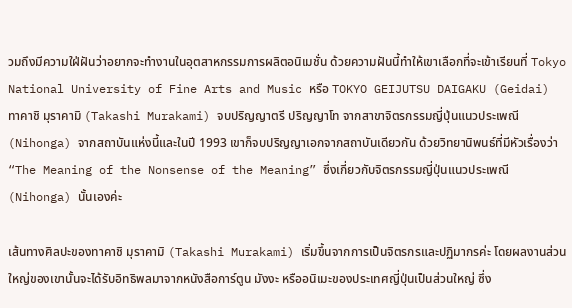วมถึงมีความใฝ่ฝันว่าอยากจะทำงานในอุตสาหกรรมการผลิตอนิเมชั่น ด้วยความฝันนี้ทำให้เขาเลือกที่จะเข้าเรียนที่ Tokyo National University of Fine Arts and Music หรือ TOKYO GEIJUTSU DAIGAKU (Geidai)
ทาคาชิ มุราคามิ (Takashi Murakami) จบปริญญาตรี ปริญญาโท จากสาขาจิตรกรรมญี่ปุ่นแนวประเพณี (Nihonga) จากสถาบันแห่งนี้และในปี 1993 เขาก็จบปริญญาเอกจากสถาบันเดียวกัน ด้วยวิทยานิพนธ์ที่มีหัวเรื่องว่า “The Meaning of the Nonsense of the Meaning” ซึ่งเกี่ยวกับจิตรกรรมญี่ปุ่นแนวประเพณี (Nihonga) นั้นเองค่ะ

เส้นทางศิลปะของทาคาชิ มุราคามิ (Takashi Murakami) เริ่มขึ้นจากการเป็นจิตรกรและปฏิมากรค่ะ โดยผลงานส่วนใหญ่ของเขานั้นจะได้รับอิทธิพลมาจากหนังสือการ์ตูน มังงะ หรืออนิเมะของประเทศญี่ปุ่นเป็นส่วนใหญ่ ซึ่ง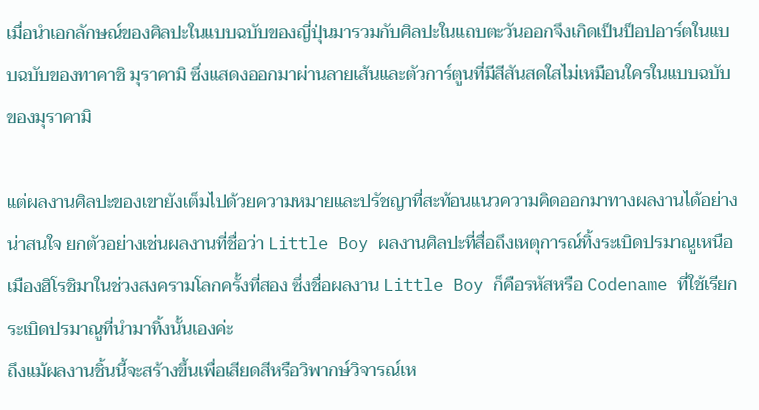เมื่อนำเอกลักษณ์ของศิลปะในแบบฉบับของญี่ปุ่นมารวมกับศิลปะในแถบตะวันออกจึงเกิดเป็นป็อปอาร์ตในแบบฉบับของทาคาชิ มุราคามิ ซึ่งแสดงออกมาผ่านลายเส้นและตัวการ์ตูนที่มีสีสันสดใสไม่เหมือนใครในแบบฉบับของมุราคามิ

แต่ผลงานศิลปะของเขายังเต็มไปด้วยความหมายและปรัชญาที่สะท้อนแนวความคิดออกมาทางผลงานได้อย่างน่าสนใจ ยกตัวอย่างเช่นผลงานที่ชื่อว่า Little Boy ผลงานศิลปะที่สื่อถึงเหตุการณ์ทิ้งระเบิดปรมาณูเหนือเมืองฮิโรชิมาในช่วงสงครามโลกครั้งที่สอง ซึ่งชื่อผลงาน Little Boy ก็คือรหัสหรือ Codename ที่ใช้เรียกระเบิดปรมาณูที่นำมาทิ้งนั้นเองค่ะ
ถึงแม้ผลงานชิ้นนี้จะสร้างขึ้นเพื่อเสียดสีหรือวิพากษ์วิจารณ์เห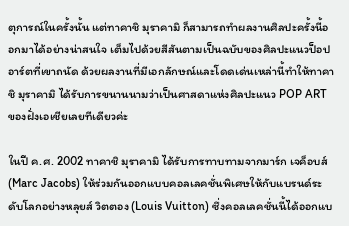ตุการณ์ในครั้งนั้น แต่ทาคาชิ มุราคามิ ก็สามารถทำผลงานศิลปะครั้งนี้ออกมาได้อย่างน่าสนใจ เต็มไปด้วยสีสันตามเป็นฉบับของศิลปะแนวป็อปอาร์ตที่เขาถนัด ด้วยผลงานที่มีเอกลักษณ์และโดดเด่นเหล่านี้ทำให้ทาคาชิ มุราคามิ ได้รับการขนานนามว่าเป็นศาสดาแห่งศิลปะแนว POP ART ของฝั่งเอเชียเลยทีเดียวค่ะ

ในปี ค.ศ. 2002 ทาคาชิ มุราคามิ ได้รับการทาบทามจากมาร์ก เจค็อบส์ (Marc Jacobs) ให้ร่วมกันออกแบบคอลเลคชั่นพิเศษให้กับแบรนด์ระดับโลกอย่างหลุยส์ วิตตอง (Louis Vuitton) ซึ่งคอลเลคชั่นนี้ได้ออกแบ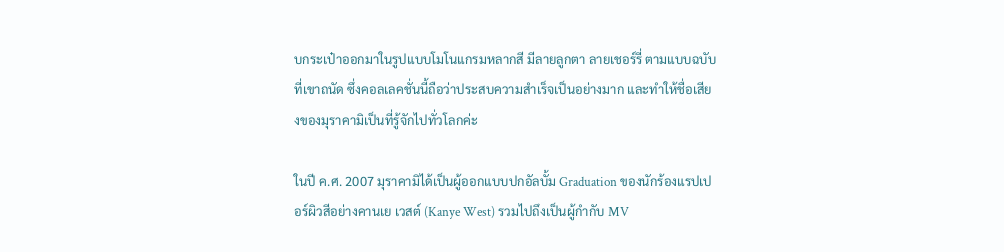บกระเป๋าออกมาในรูปแบบโมโนแกรมหลากสี มีลายลูกตา ลายเชอร์รี่ ตามแบบฉบับที่เขาถนัด ซึ่งคอลเลคชั่นนี้ถือว่าประสบความสำเร็จเป็นอย่างมาก และทำให้ชื่อเสียงของมุราคามิเป็นที่รู้จักไปทั่วโลกค่ะ

ในปี ค.ศ. 2007 มุราคามิได้เป็นผู้ออกแบบปกอัลบั้ม Graduation ของนักร้องแรปเปอร์ผิวสีอย่างคานเย เวสต์ (Kanye West) รวมไปถึงเป็นผู้กำกับ MV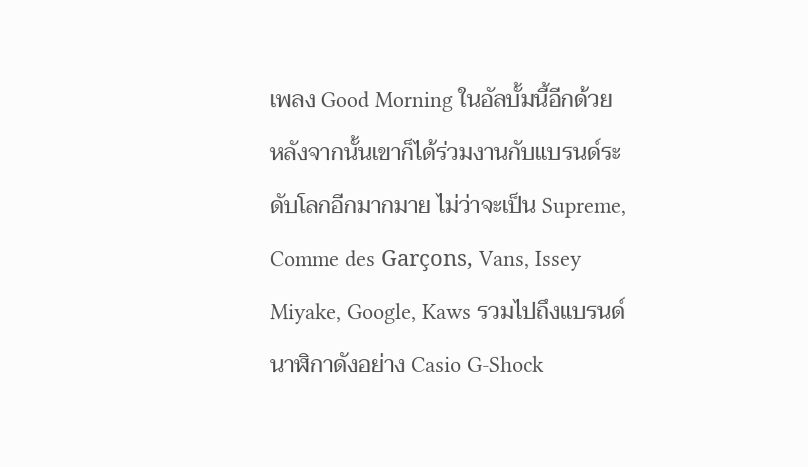เพลง Good Morning ในอัลบั้มนี้อีกด้วย
หลังจากนั้นเขาก็ได้ร่วมงานกับแบรนด์ระดับโลกอีกมากมาย ไม่ว่าจะเป็น Supreme, Comme des Garçons, Vans, Issey Miyake, Google, Kaws รวมไปถึงแบรนด์นาฬิกาดังอย่าง Casio G-Shock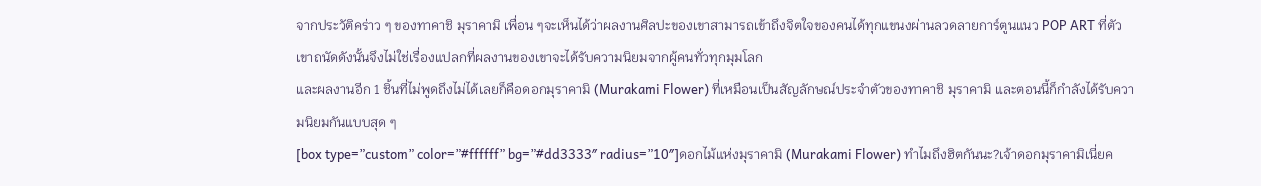จากประวัติคร่าว ๆ ของทาคาชิ มุราคามิ เพื่อน ๆจะเห็นได้ว่าผลงานศิลปะของเขาสามารถเข้าถึงจิตใจของคนได้ทุกแขนงผ่านลวดลายการ์ตูนแนว POP ART ที่ตัวเขาถนัดดังนั้นจึงไม่ใช่เรื่องแปลกที่ผลงานของเขาจะได้รับความนิยมจากผู้คนทั่วทุกมุมโลก
และผลงานอีก 1 ชิ้นที่ไม่พูดถึงไม่ได้เลยก็คือดอกมุราคามิ (Murakami Flower) ที่เหมือนเป็นสัญลักษณ์ประจำตัวของทาคาชิ มุราคามิ และตอนนี้ก็กำลังได้รับความนิยมกันแบบสุด ๆ
[box type=”custom” color=”#ffffff” bg=”#dd3333″ radius=”10″]ดอกไม้แห่งมุราคามิ (Murakami Flower) ทำไมถึงฮิตกันนะ?เจ้าดอกมุราคามิเนี่ยค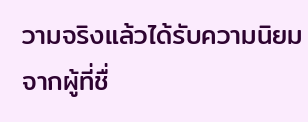วามจริงแล้วได้รับความนิยมจากผู้ที่ชื่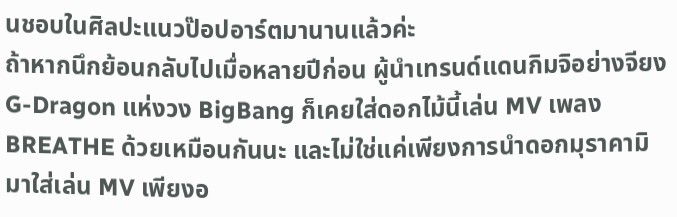นชอบในศิลปะแนวป๊อปอาร์ตมานานแล้วค่ะ
ถ้าหากนึกย้อนกลับไปเมื่อหลายปีก่อน ผู้นำเทรนด์แดนกิมจิอย่างจียง G-Dragon แห่งวง BigBang ก็เคยใส่ดอกไม้นี้เล่น MV เพลง BREATHE ด้วยเหมือนกันนะ และไม่ใช่แค่เพียงการนำดอกมุราคามิมาใส่เล่น MV เพียงอ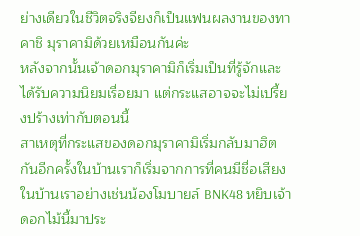ย่างเดียวในชีวิตจริงจียงก็เป็นแฟนผลงานของทาคาชิ มุราคามิด้วยเหมือนกันค่ะ
หลังจากนั้นเจ้าดอกมุราคามิก็เริ่มเป็นที่รู้จักและได้รับความนิยมเรื่อยมา แต่กระแสอาจจะไม่เปรี้ยงปร้างเท่ากับตอนนี้
สาเหตุที่กระแสของดอกมุราคามิเริ่มกลับมาฮิตกันอีกครั้งในบ้านเราก็เริ่มจากการที่คนมีชื่อเสียงในบ้านเราอย่างเช่นน้องโมบายล์ BNK48 หยิบเจ้าดอกไม้นี้มาประ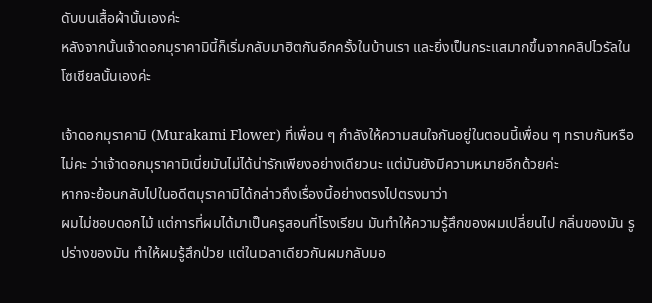ดับบนเสื้อผ้านั้นเองค่ะ
หลังจากนั้นเจ้าดอกมุราคามินี้ก็เริ่มกลับมาฮิตกันอีกครั้งในบ้านเรา และยิ่งเป็นกระแสมากขึ้นจากคลิปไวรัลในโซเชียลนั้นเองค่ะ

เจ้าดอกมุราคามิ (Murakami Flower) ที่เพื่อน ๆ กำลังให้ความสนใจกันอยู่ในตอนนี้เพื่อน ๆ ทราบกันหรือไม่คะ ว่าเจ้าดอกมุราคามิเนี่ยมันไม่ได้น่ารักเพียงอย่างเดียวนะ แต่มันยังมีความหมายอีกด้วยค่ะ
หากจะย้อนกลับไปในอดีตมุราคามิได้กล่าวถึงเรื่องนี้อย่างตรงไปตรงมาว่า
ผมไม่ชอบดอกไม้ แต่การที่ผมได้มาเป็นครูสอนที่โรงเรียน มันทำให้ความรู้สึกของผมเปลี่ยนไป กลิ่นของมัน รูปร่างของมัน ทำให้ผมรู้สึกป่วย แต่ในเวลาเดียวกันผมกลับมอ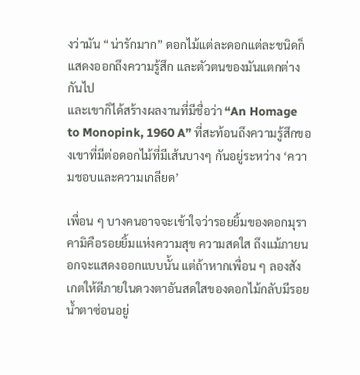งว่ามัน “น่ารักมาก” ดอกไม้แต่ละดอกแต่ละชนิดก็แสดงออกถึงความรู้สึก และตัวตนของมันแตกต่างกันไป
และเขาก็ได้สร้างผลงานที่มีชื่อว่า “An Homage to Monopink, 1960 A” ที่สะท้อนถึงความรู้สึกของเขาที่มีต่อดอกไม้ที่มีเส้นบางๆ กันอยู่ระหว่าง ‘ความชอบและความเกลียด’

เพื่อน ๆ บางคนอาจจะเข้าใจว่ารอยยิ้มของดอกมุราคามิคือรอยยิ้มแห่งความสุข ความสดใส ถึงแม้ภายนอกจะแสดงออกแบบนั้น แต่ถ้าหากเพื่อน ๆ ลองสังเกตให้ดีภายในดวงตาอันสดใสของดอกไม้กลับมีรอยน้ำตาซ่อนอยู่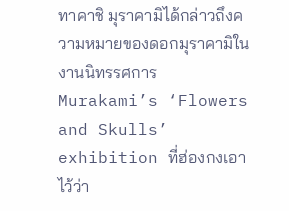ทาคาชิ มุราคามิได้กล่าวถึงความหมายของดอกมุราคามิในงานนิทรรศการ Murakami’s ‘Flowers and Skulls’ exhibition ที่ฮ่องกงเอาไว้ว่า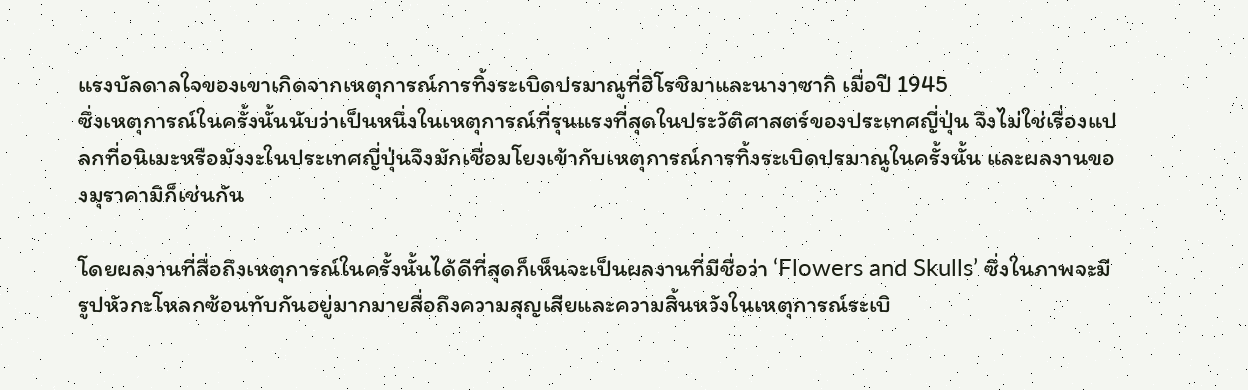แรงบัลดาลใจของเขาเกิดจากเหตุการณ์การทิ้งระเบิดปรมาณูที่ฮิโรชิมาและนางาซากิ เมื่อปี 1945
ซึ่งเหตุการณ์ในครั้งนั้นนับว่าเป็นหนึ่งในเหตุการณ์ที่รุนแรงที่สุดในประวัติศาสตร์ของประเทศญี่ปุ่น จึงไม่ใช่เรื่องแปลกที่อนิเมะหรือมังงะในประเทศญี่ปุ่นจึงมักเชื่อมโยงเข้ากับเหตุการณ์การทิ้งระเบิดปรมาณูในครั้งนั้น และผลงานของมุราคามิก็เช่นกัน

โดยผลงานที่สื่อถึงเหตุการณ์ในครั้งนั้นได้ดีที่สุดก็เห็นจะเป็นผลงานที่มีชื่อว่า ‘Flowers and Skulls’ ซึ่งในภาพจะมีรูปหัวกะโหลกซ้อนทับกันอยู่มากมายสื่อถึงความสุญเสียและความสิ้นหวังในเหตุการณ์ระเบิ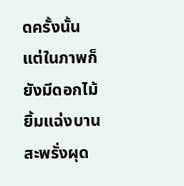ดครั้งนั้น แต่ในภาพก็ยังมีดอกไม้ยิ้มแฉ่งบานสะพรั่งผุด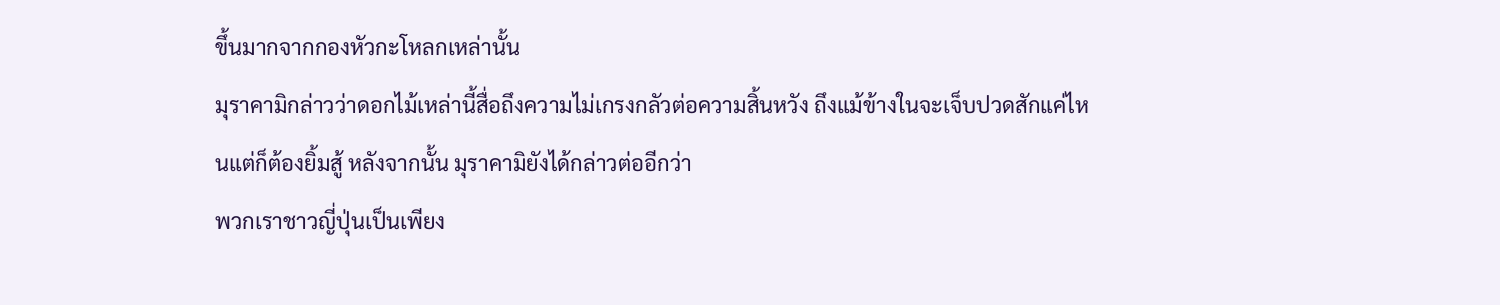ขึ้นมากจากกองหัวกะโหลกเหล่านั้น
มุราคามิกล่าวว่าดอกไม้เหล่านี้สื่อถึงความไม่เกรงกลัวต่อความสิ้นหวัง ถึงแม้ข้างในจะเจ็บปวดสักแค่ไหนแต่ก็ต้องยิ้มสู้ หลังจากนั้น มุราคามิยังได้กล่าวต่ออีกว่า
พวกเราชาวญี่ปุ่นเป็นเพียง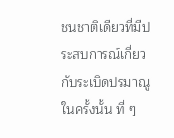ชนชาติเดียวที่มีประสบการณ์เกี่ยวกับระเบิดปรมาณูในครั้งนั้น ที่ ๆ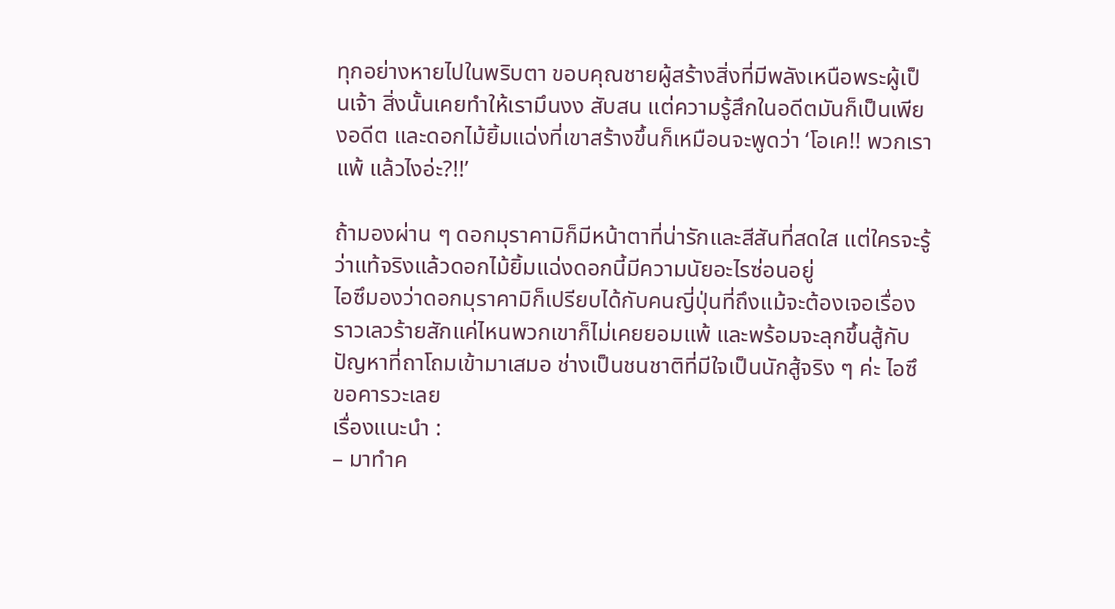ทุกอย่างหายไปในพริบตา ขอบคุณชายผู้สร้างสิ่งที่มีพลังเหนือพระผู้เป็นเจ้า สิ่งนั้นเคยทำให้เรามึนงง สับสน แต่ความรู้สึกในอดีตมันก็เป็นเพียงอดีต และดอกไม้ยิ้มแฉ่งที่เขาสร้างขึ้นก็เหมือนจะพูดว่า ‘โอเค!! พวกเราแพ้ แล้วไงอ่ะ?!!’

ถ้ามองผ่าน ๆ ดอกมุราคามิก็มีหน้าตาที่น่ารักและสีสันที่สดใส แต่ใครจะรู้ว่าแท้จริงแล้วดอกไม้ยิ้มแฉ่งดอกนี้มีความนัยอะไรซ่อนอยู่
ไอซึมองว่าดอกมุราคามิก็เปรียบได้กับคนญี่ปุ่นที่ถึงแม้จะต้องเจอเรื่องราวเลวร้ายสักแค่ไหนพวกเขาก็ไม่เคยยอมแพ้ และพร้อมจะลุกขึ้นสู้กับปัญหาที่ถาโถมเข้ามาเสมอ ช่างเป็นชนชาติที่มีใจเป็นนักสู้จริง ๆ ค่ะ ไอซึขอคารวะเลย
เรื่องแนะนำ :
– มาทำค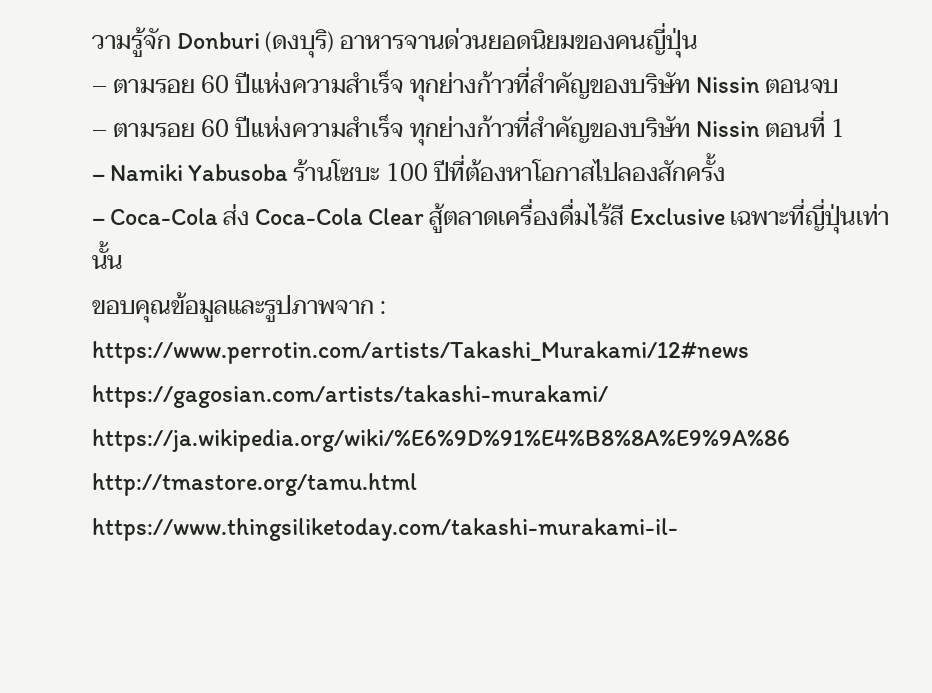วามรู้จัก Donburi (ดงบุริ) อาหารจานด่วนยอดนิยมของคนญี่ปุ่น
– ตามรอย 60 ปีแห่งความสำเร็จ ทุกย่างก้าวที่สำคัญของบริษัท Nissin ตอนจบ
– ตามรอย 60 ปีแห่งความสำเร็จ ทุกย่างก้าวที่สำคัญของบริษัท Nissin ตอนที่ 1
– Namiki Yabusoba ร้านโซบะ 100 ปีที่ต้องหาโอกาสไปลองสักครั้ง
– Coca-Cola ส่ง Coca-Cola Clear สู้ตลาดเครื่องดื่มไร้สี Exclusive เฉพาะที่ญี่ปุ่นเท่านั้น
ขอบคุณข้อมูลและรูปภาพจาก :
https://www.perrotin.com/artists/Takashi_Murakami/12#news
https://gagosian.com/artists/takashi-murakami/
https://ja.wikipedia.org/wiki/%E6%9D%91%E4%B8%8A%E9%9A%86
http://tmastore.org/tamu.html
https://www.thingsiliketoday.com/takashi-murakami-il-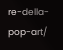re-della-pop-art/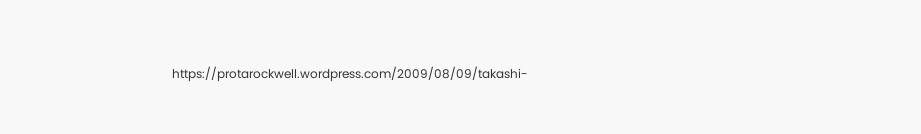https://protarockwell.wordpress.com/2009/08/09/takashi-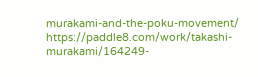murakami-and-the-poku-movement/
https://paddle8.com/work/takashi-murakami/164249-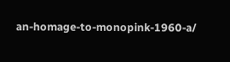an-homage-to-monopink-1960-a/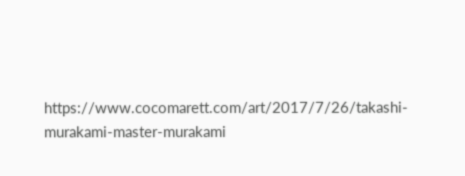https://www.cocomarett.com/art/2017/7/26/takashi-murakami-master-murakami